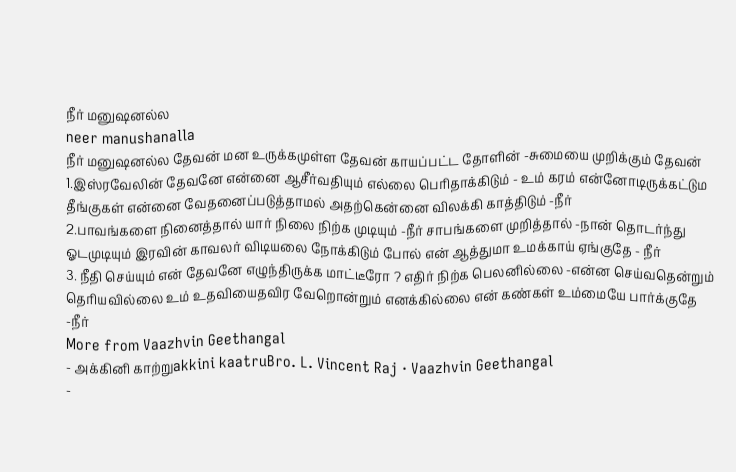நீர் மனுஷனல்ல
neer manushanalla
நீர் மனுஷனல்ல தேவன் மன உருக்கமுள்ள தேவன் காயப்பட்ட தோளின் -சுமையை முறிக்கும் தேவன்
1.இஸ்ரவேலின் தேவனே என்னை ஆசீர்வதியும் எல்லை பெரிதாக்கிடும் - உம் கரம் என்னோடிருக்கட்டும தீங்குகள் என்னை வேதனைப்படுத்தாமல் அதற்கென்னை விலக்கி காத்திடும் -நீர்
2.பாவங்களை நினைத்தால் யார் நிலை நிற்க முடியும் -நீர் சாபங்களை முறித்தால் -நான் தொடர்ந்து ஓடமுடியும் இரவின் காவலர் விடியலை நோக்கிடும் போல் என் ஆத்துமா உமக்காய் ஏங்குதே - நீர்
3. நீதி செய்யும் என் தேவனே எழுந்திருக்க மாட்டீரோ ? எதிர் நிற்க பெலனில்லை -என்ன செய்வதென்றும் தெரியவில்லை உம் உதவியைதவிர வேறொன்றும் எனக்கில்லை என் கண்கள் உம்மையே பார்க்குதே -நீர்
More from Vaazhvin Geethangal
- அக்கினி காற்றுakkini kaatruBro. L. Vincent Raj · Vaazhvin Geethangal
-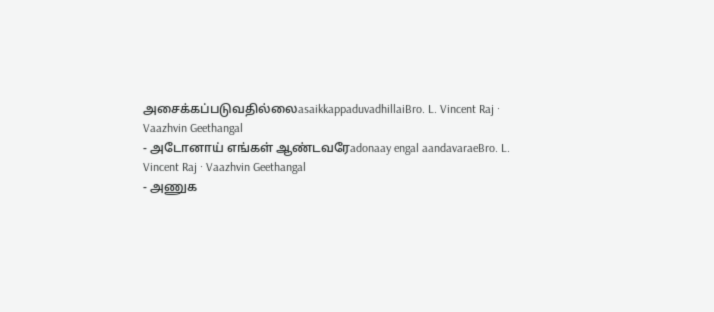அசைக்கப்படுவதில்லைasaikkappaduvadhillaiBro. L. Vincent Raj · Vaazhvin Geethangal
- அடோனாய் எங்கள் ஆண்டவரேadonaay engal aandavaraeBro. L. Vincent Raj · Vaazhvin Geethangal
- அணுக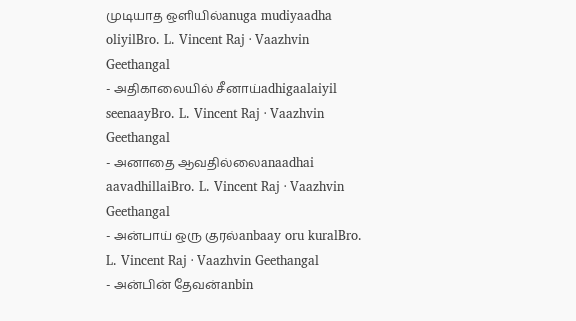முடியாத ஒளியில்anuga mudiyaadha oliyilBro. L. Vincent Raj · Vaazhvin Geethangal
- அதிகாலையில் சீனாய்adhigaalaiyil seenaayBro. L. Vincent Raj · Vaazhvin Geethangal
- அனாதை ஆவதில்லைanaadhai aavadhillaiBro. L. Vincent Raj · Vaazhvin Geethangal
- அன்பாய் ஒரு குரல்anbaay oru kuralBro. L. Vincent Raj · Vaazhvin Geethangal
- அன்பின் தேவன்anbin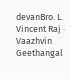devanBro. L. Vincent Raj · Vaazhvin Geethangal